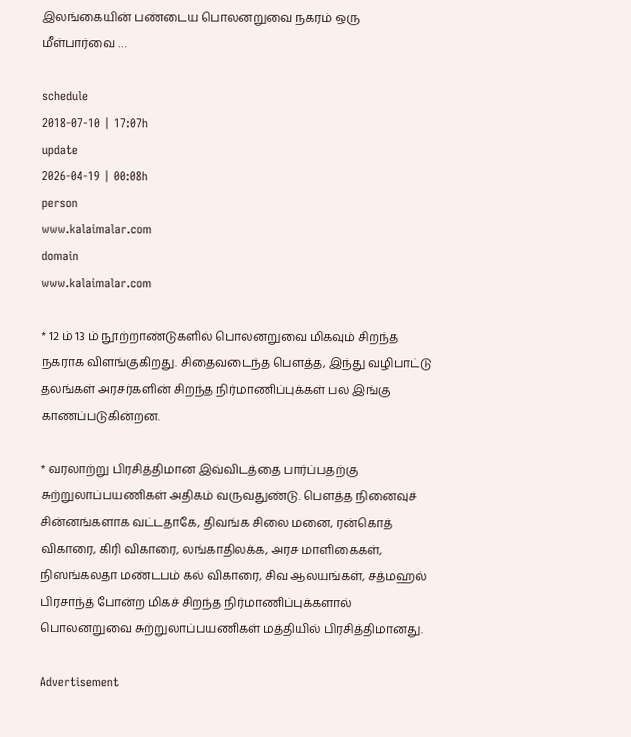இலங்கையின் பண்டைய பொலனறுவை நகரம் ஒரு மீள்பார்வை …

schedule
2018-07-10 | 17:07h
update
2026-04-19 | 00:08h
person
www.kalaimalar.com
domain
www.kalaimalar.com

* 12 ம் 13 ம் நூற்றாண்டுகளில் பொலனறுவை மிகவும் சிறந்த நகராக விளங்குகிறது. சிதைவடைந்த பௌத்த, இந்து வழிபாட்டு தலங்கள் அரசர்களின் சிறந்த நிர்மாணிப்புக்கள் பல இங்கு காணப்படுகின்றன.

* வரலாற்று பிரசித்திமான இவ்விடத்தை பார்ப்பதற்கு சுற்றுலாப்பயணிகள் அதிகம் வருவதுண்டு. பௌத்த நினைவுச் சின்னங்களாக வட்டதாகே, திவங்க சிலை மனை, ரன்கொத் விகாரை, கிரி விகாரை, லங்காதிலக்க, அரச மாளிகைகள், நிஸங்கலதா மண்டபம் கல் விகாரை, சிவ ஆலயங்கள், சத்மஹல் பிரசாந்த் போன்ற மிகச் சிறந்த நிர்மாணிப்புக்களால் பொலனறுவை சுற்றுலாப்பயணிகள் மத்தியில் பிரசித்திமானது.

Advertisement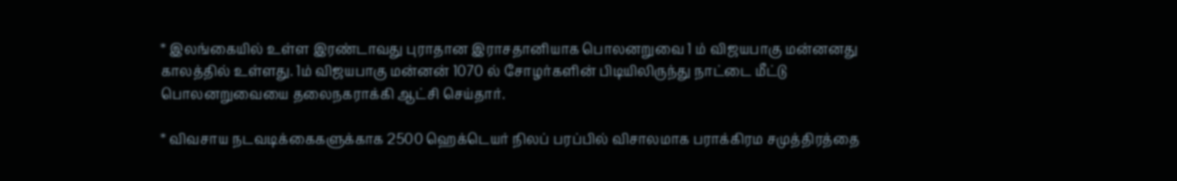* இலங்கையில் உள்ள இரண்டாவது புராதான இராசதானியாக பொலனறுவை 1 ம் விஜயபாகு மன்னனது காலத்தில் உள்ளது. 1ம் விஜயபாகு மன்னன் 1070 ல் சோழர்களின் பிடியிலிருந்து நாட்டை மீட்டு பொலனறுவையை தலைநகராக்கி ஆட்சி செய்தார்.

* விவசாய நடவடிக்கைகளுக்காக 2500 ஹெக்டெயர் நிலப் பரப்பில் விசாலமாக பராக்கிரம சமுத்திரத்தை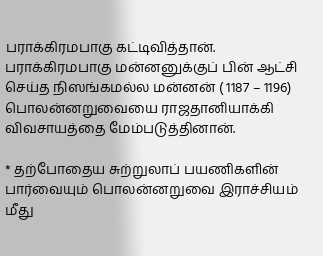பராக்கிரமபாகு கட்டிவித்தான். பராக்கிரமபாகு மன்னனுக்குப் பின் ஆட்சி செய்த நிஸங்கமல்ல மன்னன் ( 1187 – 1196) பொலன்னறுவையை ராஜதானியாக்கி விவசாயத்தை மேம்படுத்தினான்.

* தற்போதைய சுற்றுலாப் பயணிகளின் பார்வையும் பொலன்னறுவை இராச்சியம் மீது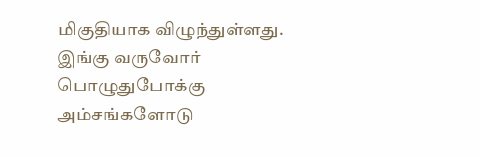மிகுதியாக விழுந்துள்ளது. இங்கு வருவோர் பொழுதுபோக்கு அம்சங்களோடு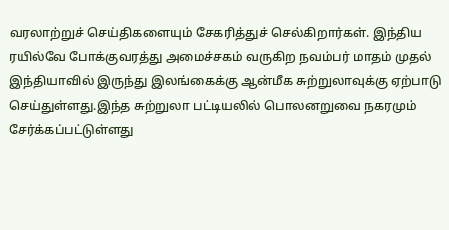வரலாற்றுச் செய்திகளையும் சேகரித்துச் செல்கிறார்கள். இந்திய ரயில்வே போக்குவரத்து அமைச்சகம் வருகிற நவம்பர் மாதம் முதல் இந்தியாவில் இருந்து இலங்கைக்கு ஆன்மீக சுற்றுலாவுக்கு ஏற்பாடு செய்துள்ளது.இந்த சுற்றுலா பட்டியலில் பொலனறுவை நகரமும் சேர்க்கப்பட்டுள்ளது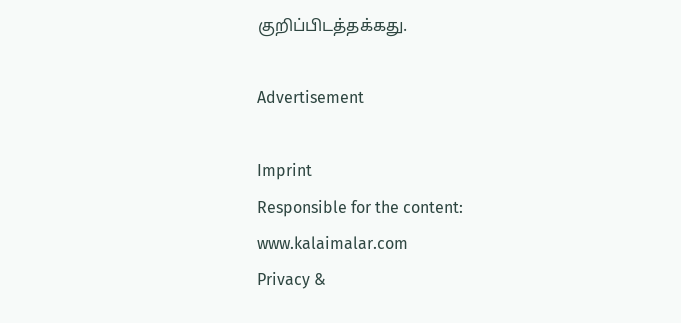குறிப்பிடத்தக்கது.

Advertisement

Imprint
Responsible for the content:
www.kalaimalar.com
Privacy &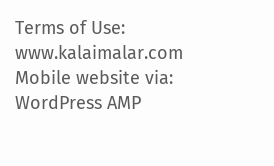Terms of Use:
www.kalaimalar.com
Mobile website via:
WordPress AMP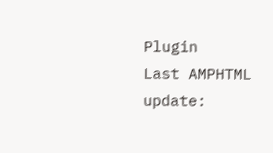Plugin
Last AMPHTML update: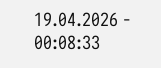19.04.2026 - 00:08:33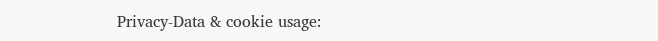Privacy-Data & cookie usage: